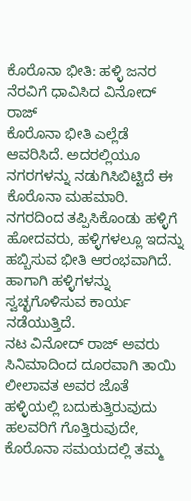ಕೊರೊನಾ ಭೀತಿ: ಹಳ್ಳಿ ಜನರ ನೆರವಿಗೆ ಧಾವಿಸಿದ ವಿನೋದ್ ರಾಜ್
ಕೊರೊನಾ ಭೀತಿ ಎಲ್ಲೆಡೆ ಆವರಿಸಿದೆ. ಅದರಲ್ಲಿಯೂ ನಗರಗಳನ್ನು ನಡುಗಿಸಿಬಿಟ್ಟಿದೆ ಈ ಕೊರೊನಾ ಮಹಮಾರಿ.
ನಗರದಿಂದ ತಪ್ಪಿಸಿಕೊಂಡು ಹಳ್ಳಿಗೆ ಹೋದವರು, ಹಳ್ಳಿಗಳಲ್ಲೂ ಇದನ್ನು ಹಬ್ಬಿಸುವ ಭೀತಿ ಆರಂಭವಾಗಿದೆ. ಹಾಗಾಗಿ ಹಳ್ಳಿಗಳನ್ನು ಸ್ವಚ್ಛಗೊಳಿಸುವ ಕಾರ್ಯ ನಡೆಯುತ್ತಿದೆ.
ನಟ ವಿನೋದ್ ರಾಜ್ ಅವರು ಸಿನಿಮಾದಿಂದ ದೂರವಾಗಿ ತಾಯಿ ಲೀಲಾವತ ಅವರ ಜೊತೆ ಹಳ್ಳಿಯಲ್ಲಿ ಬದುಕುತ್ತಿರುವುದು ಹಲವರಿಗೆ ಗೊತ್ತಿರುವುದೇ, ಕೊರೊನಾ ಸಮಯದಲ್ಲಿ ತಮ್ಮ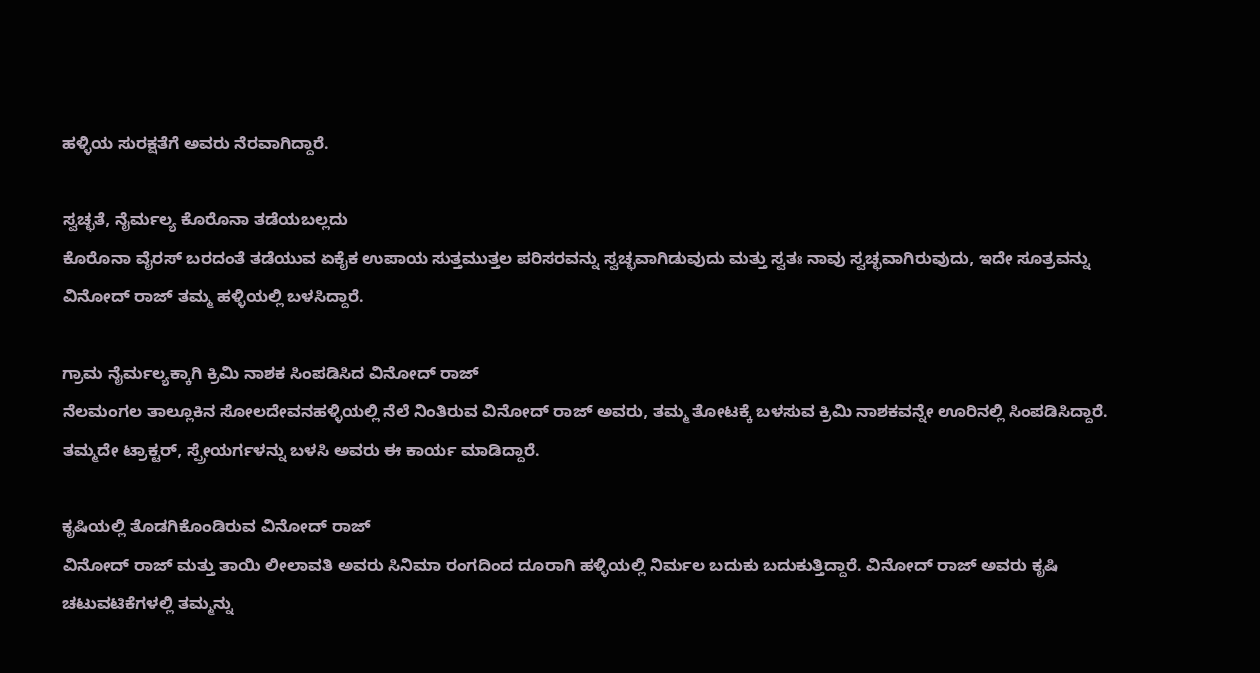ಹಳ್ಳಿಯ ಸುರಕ್ಷತೆಗೆ ಅವರು ನೆರವಾಗಿದ್ದಾರೆ.

ಸ್ವಚ್ಛತೆ, ನೈರ್ಮಲ್ಯ ಕೊರೊನಾ ತಡೆಯಬಲ್ಲದು
ಕೊರೊನಾ ವೈರಸ್ ಬರದಂತೆ ತಡೆಯುವ ಏಕೈಕ ಉಪಾಯ ಸುತ್ತಮುತ್ತಲ ಪರಿಸರವನ್ನು ಸ್ವಚ್ಛವಾಗಿಡುವುದು ಮತ್ತು ಸ್ವತಃ ನಾವು ಸ್ವಚ್ಛವಾಗಿರುವುದು, ಇದೇ ಸೂತ್ರವನ್ನು ವಿನೋದ್ ರಾಜ್ ತಮ್ಮ ಹಳ್ಳಿಯಲ್ಲಿ ಬಳಸಿದ್ದಾರೆ.

ಗ್ರಾಮ ನೈರ್ಮಲ್ಯಕ್ಕಾಗಿ ಕ್ರಿಮಿ ನಾಶಕ ಸಿಂಪಡಿಸಿದ ವಿನೋದ್ ರಾಜ್
ನೆಲಮಂಗಲ ತಾಲ್ಲೂಕಿನ ಸೋಲದೇವನಹಳ್ಳಿಯಲ್ಲಿ ನೆಲೆ ನಿಂತಿರುವ ವಿನೋದ್ ರಾಜ್ ಅವರು, ತಮ್ಮ ತೋಟಕ್ಕೆ ಬಳಸುವ ಕ್ರಿಮಿ ನಾಶಕವನ್ನೇ ಊರಿನಲ್ಲಿ ಸಿಂಪಡಿಸಿದ್ದಾರೆ. ತಮ್ಮದೇ ಟ್ರಾಕ್ಟರ್, ಸ್ಪ್ರೇಯರ್ಗಳನ್ನು ಬಳಸಿ ಅವರು ಈ ಕಾರ್ಯ ಮಾಡಿದ್ದಾರೆ.

ಕೃಷಿಯಲ್ಲಿ ತೊಡಗಿಕೊಂಡಿರುವ ವಿನೋದ್ ರಾಜ್
ವಿನೋದ್ ರಾಜ್ ಮತ್ತು ತಾಯಿ ಲೀಲಾವತಿ ಅವರು ಸಿನಿಮಾ ರಂಗದಿಂದ ದೂರಾಗಿ ಹಳ್ಳಿಯಲ್ಲಿ ನಿರ್ಮಲ ಬದುಕು ಬದುಕುತ್ತಿದ್ದಾರೆ. ವಿನೋದ್ ರಾಜ್ ಅವರು ಕೃಷಿ ಚಟುವಟಿಕೆಗಳಲ್ಲಿ ತಮ್ಮನ್ನು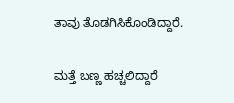ತಾವು ತೊಡಗಿಸಿಕೊಂಡಿದ್ದಾರೆ.

ಮತ್ತೆ ಬಣ್ಣ ಹಚ್ಚಲಿದ್ದಾರೆ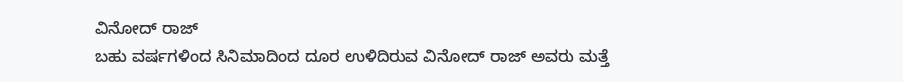ವಿನೋದ್ ರಾಜ್
ಬಹು ವರ್ಷಗಳಿಂದ ಸಿನಿಮಾದಿಂದ ದೂರ ಉಳಿದಿರುವ ವಿನೋದ್ ರಾಜ್ ಅವರು ಮತ್ತೆ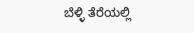ಬೆಳ್ಳಿ ತೆರೆಯಲ್ಲಿ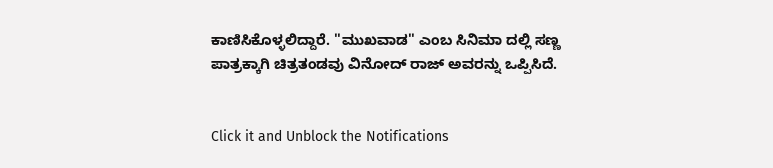ಕಾಣಿಸಿಕೊಳ್ಳಲಿದ್ದಾರೆ. ''ಮುಖವಾಡ'' ಎಂಬ ಸಿನಿಮಾ ದಲ್ಲಿ ಸಣ್ಣ ಪಾತ್ರಕ್ಕಾಗಿ ಚಿತ್ರತಂಡವು ವಿನೋದ್ ರಾಜ್ ಅವರನ್ನು ಒಪ್ಪಿಸಿದೆ.


Click it and Unblock the Notifications